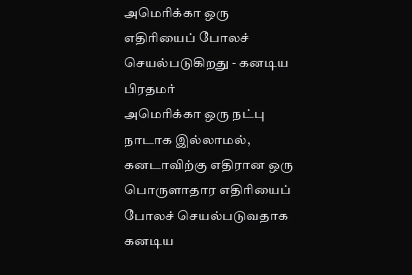அமெரிக்கா ஒரு எதிரியைப் போலச் செயல்படுகிறது - கனடிய பிரதமர்
அமெரிக்கா ஒரு நட்பு நாடாக இல்லாமல், கனடாவிற்கு எதிரான ஒரு பொருளாதார எதிரியைப் போலச் செயல்படுவதாக கனடிய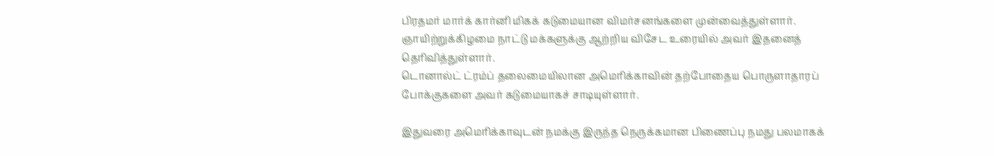பிரதமர் மார்க் கார்னி மிகக் கடுமையான விமர்சனங்களை முன்வைத்துள்ளார்.
ஞாயிற்றுக்கிழமை நாட்டு மக்களுக்கு ஆற்றிய விசேட உரையில் அவர் இதனைத் தெரிவித்துள்ளார்.
டொனால்ட் ட்ரம்ப் தலைமையிலான அமெரிக்காவின் தற்போதைய பொருளாதாரப் போக்குகளை அவர் கடுமையாகச் சாடியுள்ளார்.

இதுவரை அமெரிக்காவுடன் நமக்கு இருந்த நெருக்கமான பிணைப்பு நமது பலமாகக்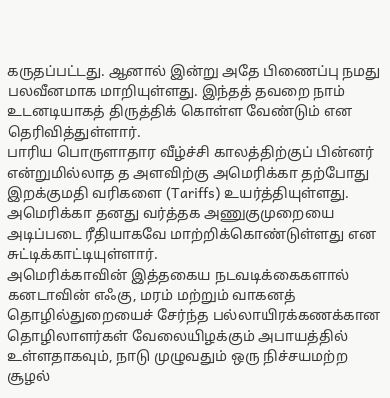கருதப்பட்டது. ஆனால் இன்று அதே பிணைப்பு நமது பலவீனமாக மாறியுள்ளது. இந்தத் தவறை நாம் உடனடியாகத் திருத்திக் கொள்ள வேண்டும் என தெரிவித்துள்ளார்.
பாரிய பொருளாதார வீழ்ச்சி காலத்திற்குப் பின்னர் என்றுமில்லாத த அளவிற்கு அமெரிக்கா தற்போது இறக்குமதி வரிகளை (Tariffs) உயர்த்தியுள்ளது. அமெரிக்கா தனது வர்த்தக அணுகுமுறையை அடிப்படை ரீதியாகவே மாற்றிக்கொண்டுள்ளது என சுட்டிக்காட்டியுள்ளார்.
அமெரிக்காவின் இத்தகைய நடவடிக்கைகளால் கனடாவின் எஃகு, மரம் மற்றும் வாகனத் தொழில்துறையைச் சேர்ந்த பல்லாயிரக்கணக்கான தொழிலாளர்கள் வேலையிழக்கும் அபாயத்தில் உள்ளதாகவும், நாடு முழுவதும் ஒரு நிச்சயமற்ற சூழல்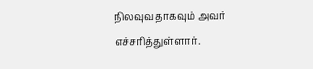நிலவுவதாகவும் அவர் எச்சரித்துள்ளார்.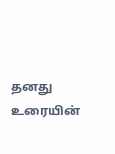தனது உரையின்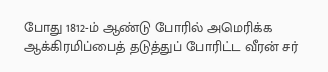போது 1812-ம் ஆண்டு போரில் அமெரிக்க ஆக்கிரமிப்பைத் தடுத்துப் போரிட்ட வீரன் சர்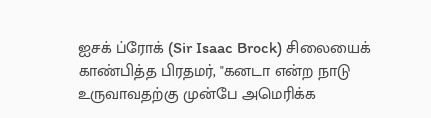ஐசக் ப்ரோக் (Sir Isaac Brock) சிலையைக் காண்பித்த பிரதமர், "கனடா என்ற நாடு உருவாவதற்கு முன்பே அமெரிக்க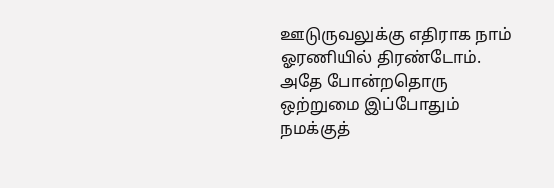ஊடுருவலுக்கு எதிராக நாம் ஓரணியில் திரண்டோம். அதே போன்றதொரு ஒற்றுமை இப்போதும் நமக்குத்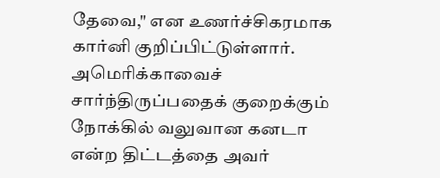தேவை," என உணர்ச்சிகரமாக கார்னி குறிப்பிட்டுள்ளார்.
அமெரிக்காவைச் சார்ந்திருப்பதைக் குறைக்கும் நோக்கில் வலுவான கனடா என்ற திட்டத்தை அவர்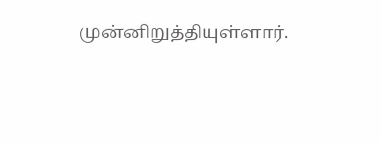முன்னிறுத்தியுள்ளார்.